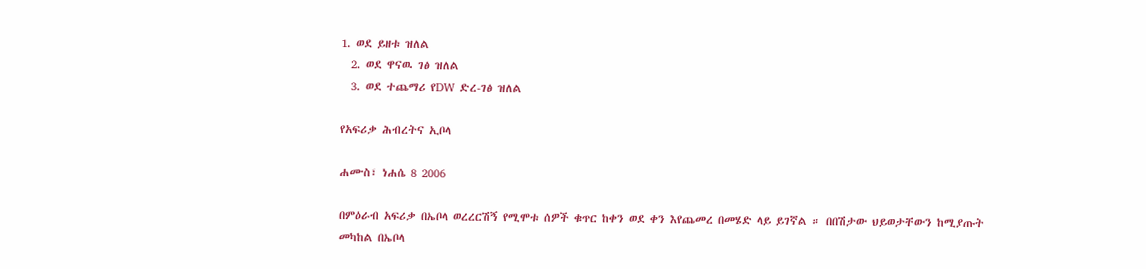1. ወደ ይዘቱ ዝለል
  2. ወደ ዋናዉ ገፅ ዝለል
  3. ወደ ተጨማሪ የDW ድረ-ገፅ ዝለል

የአፍሪቃ ሕብረትና ኢቦላ

ሐሙስ፣ ነሐሴ 8 2006

በምዕራብ አፍሪቃ በኤቦላ ወረረርሽኝ የሚሞቱ ሰዎች ቁጥር ከቀን ወደ ቀን እየጨመረ በመሄድ ላይ ይገኛል ። በበሽታው ህይወታቸውን ከሚያጡት መካከል በኤቦላ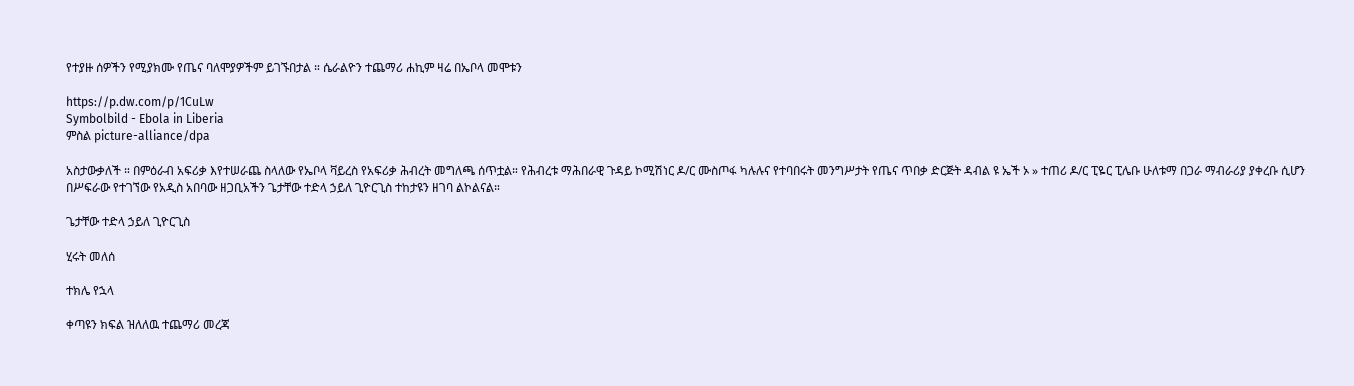የተያዙ ሰዎችን የሚያክሙ የጤና ባለሞያዎችም ይገኙበታል ። ሴራልዮን ተጨማሪ ሐኪም ዛሬ በኤቦላ መሞቱን

https://p.dw.com/p/1CuLw
Symbolbild - Ebola in Liberia
ምስል picture-alliance/dpa

አስታውቃለች ። በምዕራብ አፍሪቃ እየተሠራጨ ስላለው የኤቦላ ቫይረስ የአፍሪቃ ሕብረት መግለጫ ሰጥቷል። የሕብረቱ ማሕበራዊ ጉዳይ ኮሚሽነር ዶ/ር ሙስጦፋ ካሉሉና የተባበሩት መንግሥታት የጤና ጥበቃ ድርጅት ዳብል ዩ ኤች ኦ » ተጠሪ ዶ/ር ፒዬር ፒሌቡ ሁለቱማ በጋራ ማብራሪያ ያቀረቡ ሲሆን በሥፍራው የተገኘው የአዲስ አበባው ዘጋቢአችን ጌታቸው ተድላ ኃይለ ጊዮርጊስ ተከታዩን ዘገባ ልኮልናል።

ጌታቸው ተድላ ኃይለ ጊዮርጊስ

ሂሩት መለሰ

ተክሌ የኋላ

ቀጣዩን ክፍል ዝለለዉ ተጨማሪ መረጃ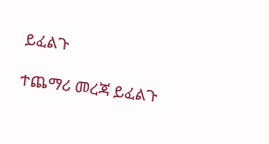ይፈልጉ

ተጨማሪ መረጃ ይፈልጉ